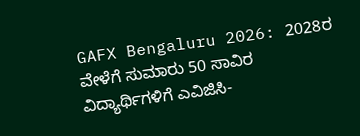GAFX Bengaluru 2026: 2028ರ ವೇಳೆಗೆ ಸುಮಾರು 50 ಸಾವಿರ ವಿದ್ಯಾರ್ಥಿಗಳಿಗೆ ಎವಿಜಿಸಿ-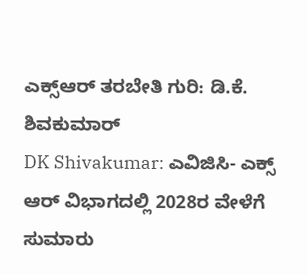ಎಕ್ಸ್ಆರ್ ತರಬೇತಿ ಗುರಿ: ಡಿ.ಕೆ. ಶಿವಕುಮಾರ್
DK Shivakumar: ಎವಿಜಿಸಿ- ಎಕ್ಸ್ ಆರ್ ವಿಭಾಗದಲ್ಲಿ 2028ರ ವೇಳೆಗೆ ಸುಮಾರು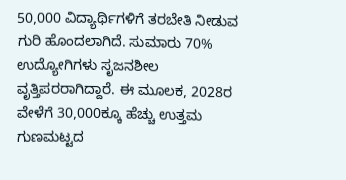50,000 ವಿದ್ಯಾರ್ಥಿಗಳಿಗೆ ತರಬೇತಿ ನೀಡುವ ಗುರಿ ಹೊಂದಲಾಗಿದೆ. ಸುಮಾರು 70% ಉದ್ಯೋಗಿಗಳು ಸೃಜನಶೀಲ ವೃತ್ತಿಪರರಾಗಿದ್ದಾರೆ. ಈ ಮೂಲಕ, 2028ರ ವೇಳೆಗೆ 30,000ಕ್ಕೂ ಹೆಚ್ಚು ಉತ್ತಮ ಗುಣಮಟ್ಟದ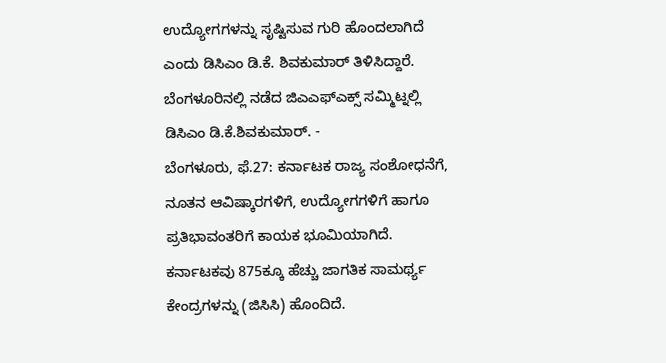ಉದ್ಯೋಗಗಳನ್ನು ಸೃಷ್ಟಿಸುವ ಗುರಿ ಹೊಂದಲಾಗಿದೆ ಎಂದು ಡಿಸಿಎಂ ಡಿ.ಕೆ. ಶಿವಕುಮಾರ್ ತಿಳಿಸಿದ್ದಾರೆ.
ಬೆಂಗಳೂರಿನಲ್ಲಿ ನಡೆದ ಜಿಎಎಫ್ಎಕ್ಸ್ ಸಮ್ಮಿಟ್ನಲ್ಲಿ ಡಿಸಿಎಂ ಡಿ.ಕೆ.ಶಿವಕುಮಾರ್. -
ಬೆಂಗಳೂರು, ಫೆ.27: ಕರ್ನಾಟಕ ರಾಜ್ಯ ಸಂಶೋಧನೆಗೆ, ನೂತನ ಆವಿಷ್ಕಾರಗಳಿಗೆ, ಉದ್ಯೋಗಗಳಿಗೆ ಹಾಗೂ ಪ್ರತಿಭಾವಂತರಿಗೆ ಕಾಯಕ ಭೂಮಿಯಾಗಿದೆ. ಕರ್ನಾಟಕವು 875ಕ್ಕೂ ಹೆಚ್ಚು ಜಾಗತಿಕ ಸಾಮರ್ಥ್ಯ ಕೇಂದ್ರಗಳನ್ನು (ಜಿಸಿಸಿ) ಹೊಂದಿದೆ.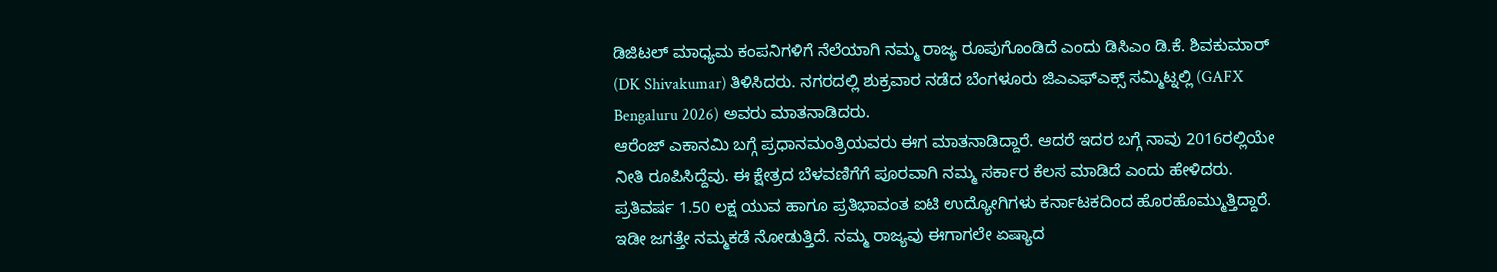ಡಿಜಿಟಲ್ ಮಾಧ್ಯಮ ಕಂಪನಿಗಳಿಗೆ ನೆಲೆಯಾಗಿ ನಮ್ಮ ರಾಜ್ಯ ರೂಪುಗೊಂಡಿದೆ ಎಂದು ಡಿಸಿಎಂ ಡಿ.ಕೆ. ಶಿವಕುಮಾರ್ (DK Shivakumar) ತಿಳಿಸಿದರು. ನಗರದಲ್ಲಿ ಶುಕ್ರವಾರ ನಡೆದ ಬೆಂಗಳೂರು ಜಿಎಎಫ್ಎಕ್ಸ್ ಸಮ್ಮಿಟ್ನಲ್ಲಿ (GAFX Bengaluru 2026) ಅವರು ಮಾತನಾಡಿದರು.
ಆರೆಂಜ್ ಎಕಾನಮಿ ಬಗ್ಗೆ ಪ್ರಧಾನಮಂತ್ರಿಯವರು ಈಗ ಮಾತನಾಡಿದ್ದಾರೆ. ಆದರೆ ಇದರ ಬಗ್ಗೆ ನಾವು 2016ರಲ್ಲಿಯೇ ನೀತಿ ರೂಪಿಸಿದ್ದೆವು. ಈ ಕ್ಷೇತ್ರದ ಬೆಳವಣಿಗೆಗೆ ಪೂರವಾಗಿ ನಮ್ಮ ಸರ್ಕಾರ ಕೆಲಸ ಮಾಡಿದೆ ಎಂದು ಹೇಳಿದರು. ಪ್ರತಿವರ್ಷ 1.50 ಲಕ್ಷ ಯುವ ಹಾಗೂ ಪ್ರತಿಭಾವಂತ ಐಟಿ ಉದ್ಯೋಗಿಗಳು ಕರ್ನಾಟಕದಿಂದ ಹೊರಹೊಮ್ಮುತ್ತಿದ್ದಾರೆ. ಇಡೀ ಜಗತ್ತೇ ನಮ್ಮಕಡೆ ನೋಡುತ್ತಿದೆ. ನಮ್ಮ ರಾಜ್ಯವು ಈಗಾಗಲೇ ಏಷ್ಯಾದ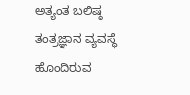ಅತ್ಯಂತ ಬಲಿಷ್ಠ ತಂತ್ರಜ್ಞಾನ ವ್ಯವಸ್ಥೆ ಹೊಂದಿರುವ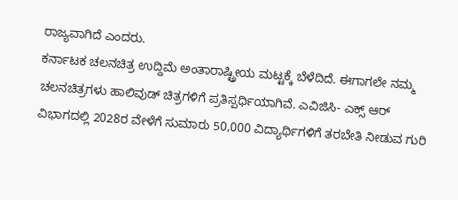ರಾಜ್ಯವಾಗಿದೆ ಎಂದರು.
ಕರ್ನಾಟಕ ಚಲನಚಿತ್ರ ಉದ್ದಿಮೆ ಅಂತಾರಾಷ್ಟ್ರೀಯ ಮಟ್ಟಕ್ಕೆ ಬೆಳೆದಿದೆ. ಈಗಾಗಲೇ ನಮ್ಮ ಚಲನಚಿತ್ರಗಳು ಹಾಲಿವುಡ್ ಚಿತ್ರಗಳಿಗೆ ಪ್ರತಿಸ್ಪರ್ಧಿಯಾಗಿವೆ. ಎವಿಜಿಸಿ- ಎಕ್ಸ್ ಆರ್ ವಿಭಾಗದಲ್ಲಿ 2028ರ ವೇಳೆಗೆ ಸುಮಾರು 50,000 ವಿದ್ಯಾರ್ಥಿಗಳಿಗೆ ತರಬೇತಿ ನೀಡುವ ಗುರಿ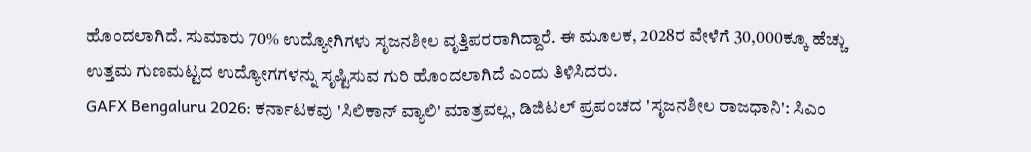ಹೊಂದಲಾಗಿದೆ. ಸುಮಾರು 70% ಉದ್ಯೋಗಿಗಳು ಸೃಜನಶೀಲ ವೃತ್ತಿಪರರಾಗಿದ್ದಾರೆ. ಈ ಮೂಲಕ, 2028ರ ವೇಳೆಗೆ 30,000ಕ್ಕೂ ಹೆಚ್ಚು ಉತ್ತಮ ಗುಣಮಟ್ಟದ ಉದ್ಯೋಗಗಳನ್ನು ಸೃಷ್ಟಿಸುವ ಗುರಿ ಹೊಂದಲಾಗಿದೆ ಎಂದು ತಿಳಿಸಿದರು.
GAFX Bengaluru 2026: ಕರ್ನಾಟಕವು 'ಸಿಲಿಕಾನ್ ವ್ಯಾಲಿ' ಮಾತ್ರವಲ್ಲ, ಡಿಜಿಟಲ್ ಪ್ರಪಂಚದ 'ಸೃಜನಶೀಲ ರಾಜಧಾನಿ': ಸಿಎಂ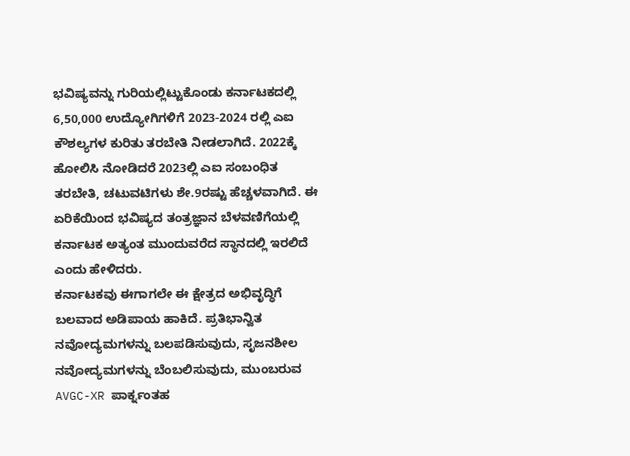ಭವಿಷ್ಯವನ್ನು ಗುರಿಯಲ್ಲಿಟ್ಟುಕೊಂಡು ಕರ್ನಾಟಕದಲ್ಲಿ 6,50,000 ಉದ್ಯೋಗಿಗಳಿಗೆ 2023-2024 ರಲ್ಲಿ ಎಐ ಕೌಶಲ್ಯಗಳ ಕುರಿತು ತರಬೇತಿ ನೀಡಲಾಗಿದೆ. 2022ಕ್ಕೆ ಹೋಲಿಸಿ ನೋಡಿದರೆ 2023ಲ್ಲಿ ಎಐ ಸಂಬಂಧಿತ ತರಬೇತಿ, ಚಟುವಟಿಗಳು ಶೇ.9ರಷ್ಟು ಹೆಚ್ಚಳವಾಗಿದೆ. ಈ ಏರಿಕೆಯಿಂದ ಭವಿಷ್ಯದ ತಂತ್ರಜ್ಞಾನ ಬೆಳವಣಿಗೆಯಲ್ಲಿ ಕರ್ನಾಟಕ ಅತ್ಯಂತ ಮುಂದುವರೆದ ಸ್ಥಾನದಲ್ಲಿ ಇರಲಿದೆ ಎಂದು ಹೇಳಿದರು.
ಕರ್ನಾಟಕವು ಈಗಾಗಲೇ ಈ ಕ್ಷೇತ್ರದ ಅಭಿವೃದ್ಧಿಗೆ ಬಲವಾದ ಅಡಿಪಾಯ ಹಾಕಿದೆ. ಪ್ರತಿಭಾನ್ವಿತ ನವೋದ್ಯಮಗಳನ್ನು ಬಲಪಡಿಸುವುದು, ಸೃಜನಶೀಲ ನವೋದ್ಯಮಗಳನ್ನು ಬೆಂಬಲಿಸುವುದು, ಮುಂಬರುವ AVGC-XR ಪಾರ್ಕ್ನಂತಹ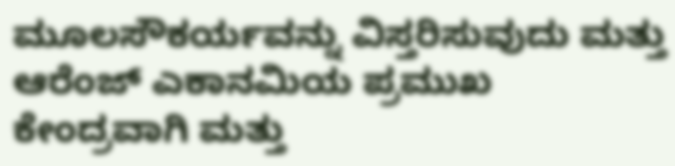ಮೂಲಸೌಕರ್ಯವನ್ನು ವಿಸ್ತರಿಸುವುದು ಮತ್ತು ಆರೆಂಜ್ ಎಕಾನಮಿಯ ಪ್ರಮುಖ ಕೇಂದ್ರವಾಗಿ ಮತ್ತು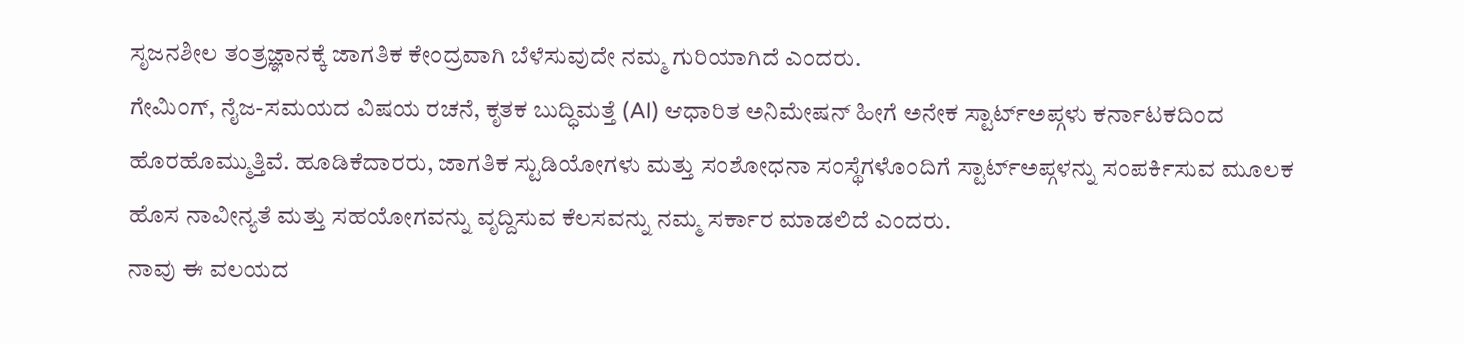ಸೃಜನಶೀಲ ತಂತ್ರಜ್ಞಾನಕ್ಕೆ ಜಾಗತಿಕ ಕೇಂದ್ರವಾಗಿ ಬೆಳೆಸುವುದೇ ನಮ್ಮ ಗುರಿಯಾಗಿದೆ ಎಂದರು.
ಗೇಮಿಂಗ್, ನೈಜ-ಸಮಯದ ವಿಷಯ ರಚನೆ, ಕೃತಕ ಬುದ್ಧಿಮತ್ತೆ (AI) ಆಧಾರಿತ ಅನಿಮೇಷನ್ ಹೀಗೆ ಅನೇಕ ಸ್ಟಾರ್ಟ್ಅಪ್ಗಳು ಕರ್ನಾಟಕದಿಂದ ಹೊರಹೊಮ್ಮುತ್ತಿವೆ. ಹೂಡಿಕೆದಾರರು, ಜಾಗತಿಕ ಸ್ಟುಡಿಯೋಗಳು ಮತ್ತು ಸಂಶೋಧನಾ ಸಂಸ್ಥೆಗಳೊಂದಿಗೆ ಸ್ಟಾರ್ಟ್ಅಪ್ಗಳನ್ನು ಸಂಪರ್ಕಿಸುವ ಮೂಲಕ ಹೊಸ ನಾವೀನ್ಯತೆ ಮತ್ತು ಸಹಯೋಗವನ್ನು ವೃದ್ದಿಸುವ ಕೆಲಸವನ್ನು ನಮ್ಮ ಸರ್ಕಾರ ಮಾಡಲಿದೆ ಎಂದರು.
ನಾವು ಈ ವಲಯದ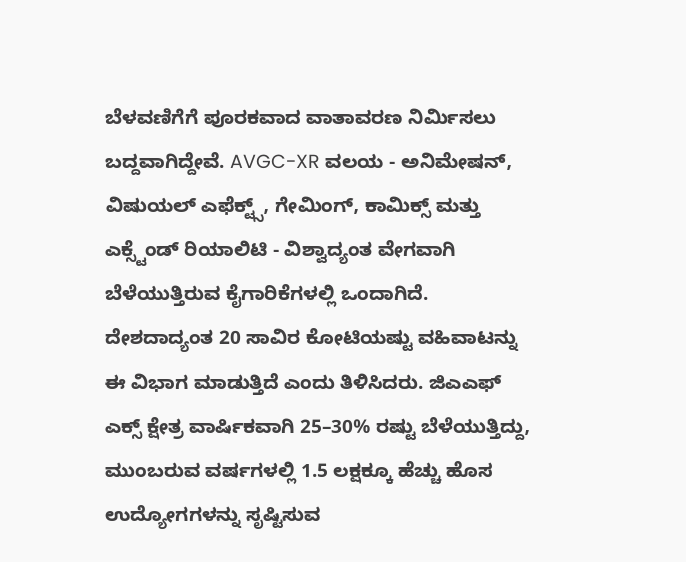ಬೆಳವಣಿಗೆಗೆ ಪೂರಕವಾದ ವಾತಾವರಣ ನಿರ್ಮಿಸಲು ಬದ್ದವಾಗಿದ್ದೇವೆ. AVGC-XR ವಲಯ - ಅನಿಮೇಷನ್, ವಿಷುಯಲ್ ಎಫೆಕ್ಟ್ಸ್, ಗೇಮಿಂಗ್, ಕಾಮಿಕ್ಸ್ ಮತ್ತು ಎಕ್ಸ್ಟೆಂಡ್ ರಿಯಾಲಿಟಿ - ವಿಶ್ವಾದ್ಯಂತ ವೇಗವಾಗಿ ಬೆಳೆಯುತ್ತಿರುವ ಕೈಗಾರಿಕೆಗಳಲ್ಲಿ ಒಂದಾಗಿದೆ. ದೇಶದಾದ್ಯಂತ 20 ಸಾವಿರ ಕೋಟಿಯಷ್ಟು ವಹಿವಾಟನ್ನು ಈ ವಿಭಾಗ ಮಾಡುತ್ತಿದೆ ಎಂದು ತಿಳಿಸಿದರು. ಜಿಎಎಫ್ ಎಕ್ಸ್ ಕ್ಷೇತ್ರ ವಾರ್ಷಿಕವಾಗಿ 25–30% ರಷ್ಟು ಬೆಳೆಯುತ್ತಿದ್ದು, ಮುಂಬರುವ ವರ್ಷಗಳಲ್ಲಿ 1.5 ಲಕ್ಷಕ್ಕೂ ಹೆಚ್ಚು ಹೊಸ ಉದ್ಯೋಗಗಳನ್ನು ಸೃಷ್ಟಿಸುವ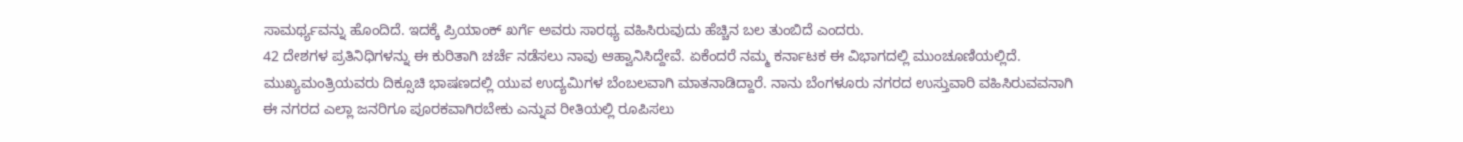ಸಾಮರ್ಥ್ಯವನ್ನು ಹೊಂದಿದೆ. ಇದಕ್ಕೆ ಪ್ರಿಯಾಂಕ್ ಖರ್ಗೆ ಅವರು ಸಾರಥ್ಯ ವಹಿಸಿರುವುದು ಹೆಚ್ಚಿನ ಬಲ ತುಂಬಿದೆ ಎಂದರು.
42 ದೇಶಗಳ ಪ್ರತಿನಿಧಿಗಳನ್ನು ಈ ಕುರಿತಾಗಿ ಚರ್ಚೆ ನಡೆಸಲು ನಾವು ಆಹ್ವಾನಿಸಿದ್ದೇವೆ. ಏಕೆಂದರೆ ನಮ್ಮ ಕರ್ನಾಟಕ ಈ ವಿಭಾಗದಲ್ಲಿ ಮುಂಚೂಣಿಯಲ್ಲಿದೆ. ಮುಖ್ಯಮಂತ್ರಿಯವರು ದಿಕ್ಸೂಚಿ ಭಾಷಣದಲ್ಲಿ ಯುವ ಉದ್ಯಮಿಗಳ ಬೆಂಬಲವಾಗಿ ಮಾತನಾಡಿದ್ದಾರೆ. ನಾನು ಬೆಂಗಳೂರು ನಗರದ ಉಸ್ತುವಾರಿ ವಹಿಸಿರುವವನಾಗಿ ಈ ನಗರದ ಎಲ್ಲಾ ಜನರಿಗೂ ಪೂರಕವಾಗಿರಬೇಕು ಎನ್ನುವ ರೀತಿಯಲ್ಲಿ ರೂಪಿಸಲು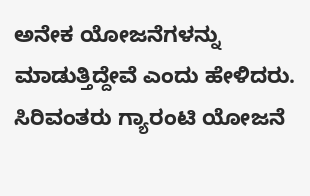ಅನೇಕ ಯೋಜನೆಗಳನ್ನು ಮಾಡುತ್ತಿದ್ದೇವೆ ಎಂದು ಹೇಳಿದರು.
ಸಿರಿವಂತರು ಗ್ಯಾರಂಟಿ ಯೋಜನೆ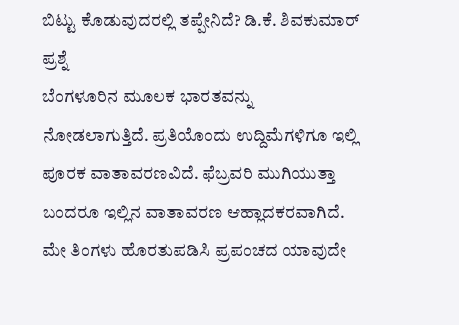ಬಿಟ್ಟು ಕೊಡುವುದರಲ್ಲಿ ತಪ್ಪೇನಿದೆ? ಡಿ.ಕೆ. ಶಿವಕುಮಾರ್ ಪ್ರಶ್ನೆ
ಬೆಂಗಳೂರಿನ ಮೂಲಕ ಭಾರತವನ್ನು ನೋಡಲಾಗುತ್ತಿದೆ. ಪ್ರತಿಯೊಂದು ಉದ್ದಿಮೆಗಳಿಗೂ ಇಲ್ಲಿ ಪೂರಕ ವಾತಾವರಣವಿದೆ. ಫೆಬ್ರವರಿ ಮುಗಿಯುತ್ತಾ ಬಂದರೂ ಇಲ್ಲಿನ ವಾತಾವರಣ ಆಹ್ಲಾದಕರವಾಗಿದೆ. ಮೇ ತಿಂಗಳು ಹೊರತುಪಡಿಸಿ ಪ್ರಪಂಚದ ಯಾವುದೇ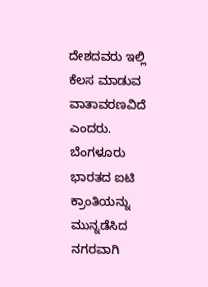ದೇಶದವರು ಇಲ್ಲಿ ಕೆಲಸ ಮಾಡುವ ವಾತಾವರಣವಿದೆ ಎಂದರು. ಬೆಂಗಳೂರು ಭಾರತದ ಐಟಿ ಕ್ರಾಂತಿಯನ್ನು ಮುನ್ನಡೆಸಿದ ನಗರವಾಗಿ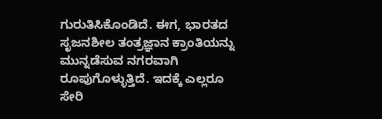ಗುರುತಿಸಿಕೊಂಡಿದೆ. ಈಗ, ಭಾರತದ ಸೃಜನಶೀಲ ತಂತ್ರಜ್ಞಾನ ಕ್ರಾಂತಿಯನ್ನು ಮುನ್ನಡೆಸುವ ನಗರವಾಗಿ ರೂಪುಗೊಳ್ಳುತ್ತಿದೆ. ಇದಕ್ಕೆ ಎಲ್ಲರೂ ಸೇರಿ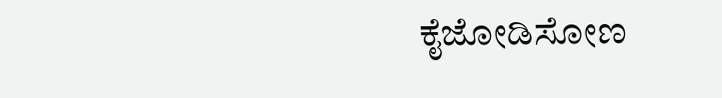ಕೈಜೋಡಿಸೋಣ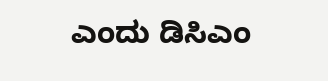ಎಂದು ಡಿಸಿಎಂ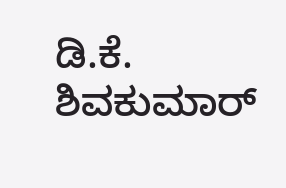ಡಿ.ಕೆ. ಶಿವಕುಮಾರ್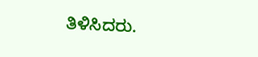ತಿಳಿಸಿದರು.